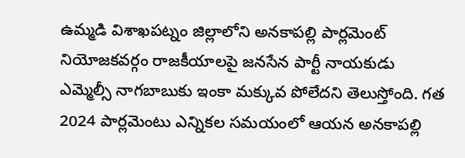ఉమ్మడి విశాఖపట్నం జిల్లాలోని అనకాపల్లి పార్లమెంట్ నియోజకవర్గం రాజకీయాలపై జనసేన పార్టీ నాయకుడు ఎమ్మెల్సీ నాగబాబుకు ఇంకా మక్కువ పోలేదని తెలుస్తోంది. గత 2024 పార్లమెంటు ఎన్నికల సమయంలో ఆయన అనకాపల్లి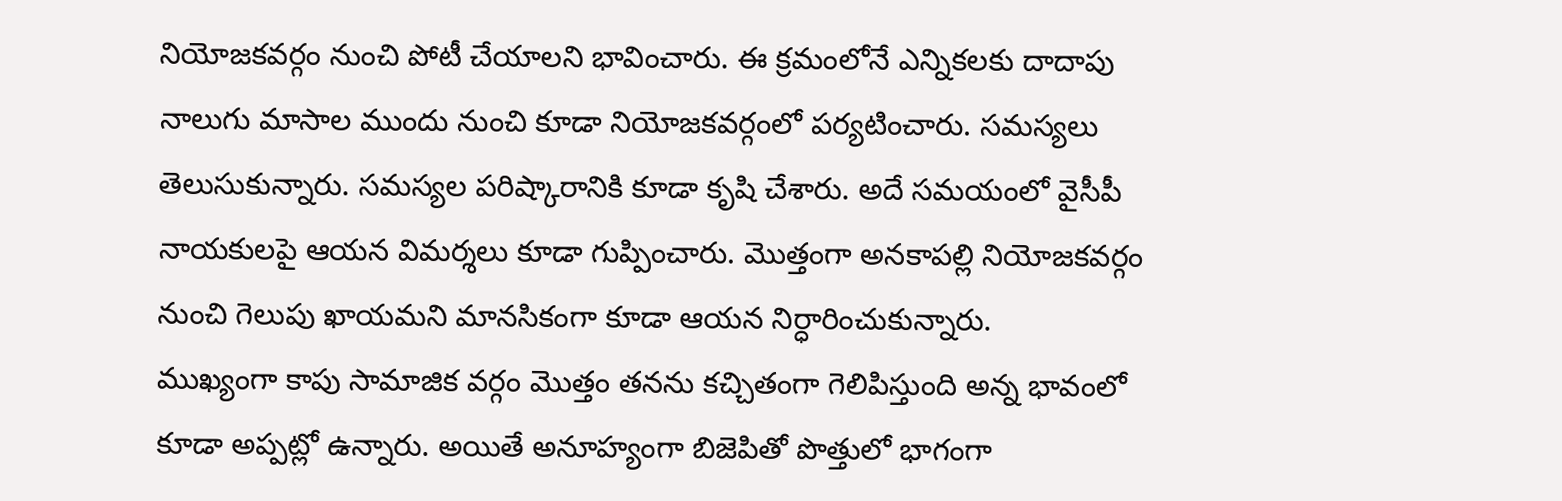నియోజకవర్గం నుంచి పోటీ చేయాలని భావించారు. ఈ క్రమంలోనే ఎన్నికలకు దాదాపు నాలుగు మాసాల ముందు నుంచి కూడా నియోజకవర్గంలో పర్యటించారు. సమస్యలు తెలుసుకున్నారు. సమస్యల పరిష్కారానికి కూడా కృషి చేశారు. అదే సమయంలో వైసీపీ నాయకులపై ఆయన విమర్శలు కూడా గుప్పించారు. మొత్తంగా అనకాపల్లి నియోజకవర్గం నుంచి గెలుపు ఖాయమని మానసికంగా కూడా ఆయన నిర్ధారించుకున్నారు.
ముఖ్యంగా కాపు సామాజిక వర్గం మొత్తం తనను కచ్చితంగా గెలిపిస్తుంది అన్న భావంలో కూడా అప్పట్లో ఉన్నారు. అయితే అనూహ్యంగా బిజెపితో పొత్తులో భాగంగా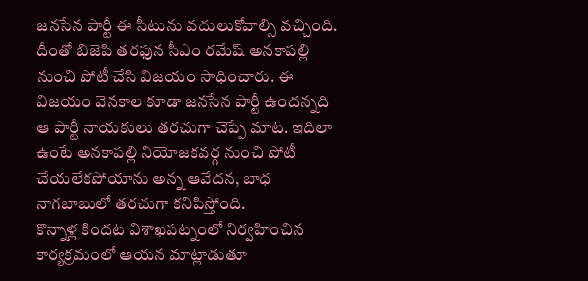జనసేన పార్టీ ఈ సీటును వదులుకోవాల్సి వచ్చింది. దీంతో బిజెపి తరఫున సీఎం రమేష్ అనకాపల్లి నుంచి పోటీ చేసి విజయం సాధించారు. ఈ విజయం వెనకాల కూడా జనసేన పార్టీ ఉందన్నది ఆ పార్టీ నాయకులు తరచుగా చెప్పే మాట. ఇదిలా ఉంటే అనకాపల్లి నియోజకవర్గ నుంచి పోటీ చేయలేకపోయాను అన్న ఆవేదన, బాధ నాగబాబులో తరచుగా కనిపిస్తోంది.
కొన్నాళ్ల కిందట విశాఖపట్నంలో నిర్వహించిన కార్యక్రమంలో ఆయన మాట్లాడుతూ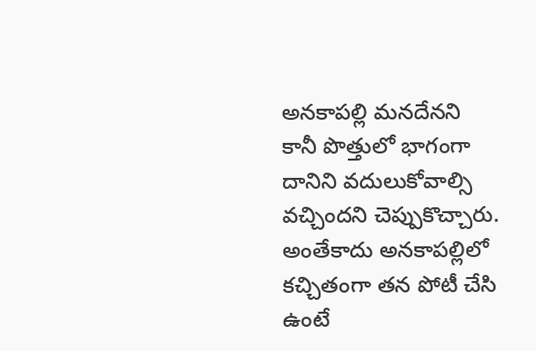అనకాపల్లి మనదేనని కానీ పొత్తులో భాగంగా దానిని వదులుకోవాల్సి వచ్చిందని చెప్పుకొచ్చారు. అంతేకాదు అనకాపల్లిలో కచ్చితంగా తన పోటీ చేసి ఉంటే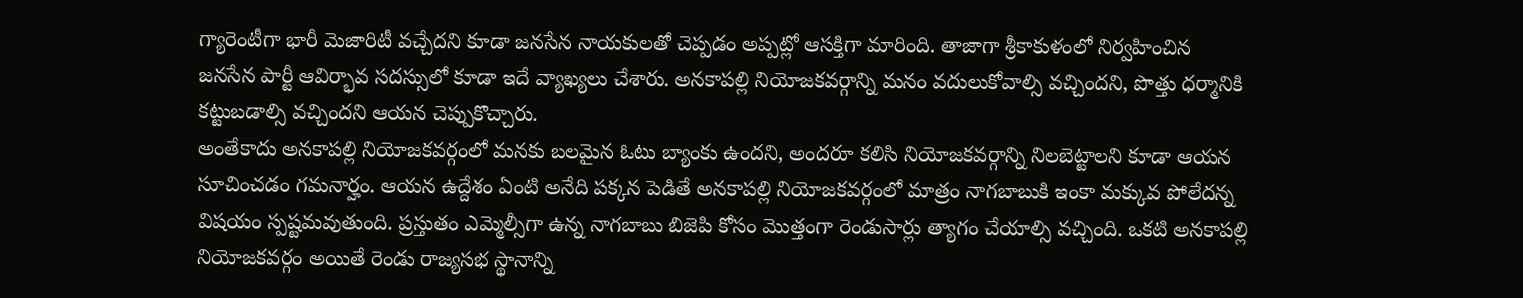గ్యారెంటీగా భారీ మెజారిటీ వచ్చేదని కూడా జనసేన నాయకులతో చెప్పడం అప్పట్లో ఆసక్తిగా మారింది. తాజాగా శ్రీకాకుళంలో నిర్వహించిన జనసేన పార్టీ ఆవిర్భావ సదస్సులో కూడా ఇదే వ్యాఖ్యలు చేశారు. అనకాపల్లి నియోజకవర్గాన్ని మనం వదులుకోవాల్సి వచ్చిందని, పొత్తు ధర్మానికి కట్టుబడాల్సి వచ్చిందని ఆయన చెప్పుకొచ్చారు.
అంతేకాదు అనకాపల్లి నియోజకవర్గంలో మనకు బలమైన ఓటు బ్యాంకు ఉందని, అందరూ కలిసి నియోజకవర్గాన్ని నిలబెట్టాలని కూడా ఆయన సూచించడం గమనార్హం. ఆయన ఉద్దేశం ఏంటి అనేది పక్కన పెడితే అనకాపల్లి నియోజకవర్గంలో మాత్రం నాగబాబుకి ఇంకా మక్కువ పోలేదన్న విషయం స్పష్టమవుతుంది. ప్రస్తుతం ఎమ్మెల్సీగా ఉన్న నాగబాబు బిజెపి కోసం మొత్తంగా రెండుసార్లు త్యాగం చేయాల్సి వచ్చింది. ఒకటి అనకాపల్లి నియోజకవర్గం అయితే రెండు రాజ్యసభ స్థానాన్ని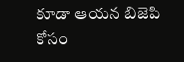కూడా ఆయన బిజెపి కోసం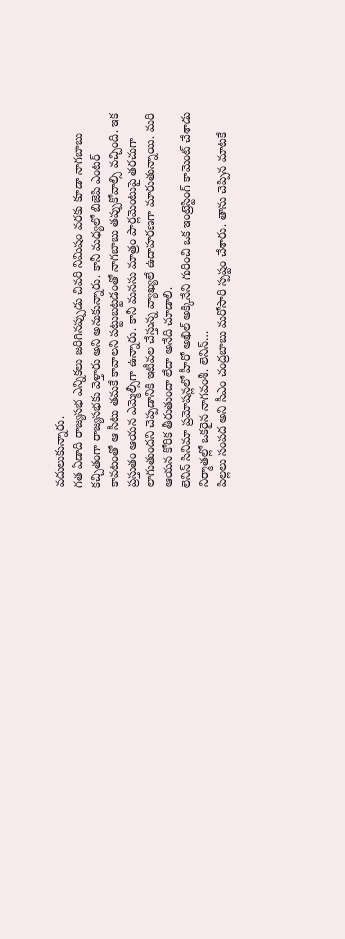వదులుకున్నారు.
గత ఏడాది రాజ్యసభ ఎన్నికలు జరిగినప్పుడు చివరి నిమిషం వరకు కూడా నాగబాబు కచ్చితంగా రాజ్యసభకు వెళ్తారు అని అనుకున్నారు. కానీ మధ్యలో బిజెపి ఎంటర్ కావటంతో ఆ సీటు తమకే కావాలని పట్టుబట్టడంతో నాగబాబు తప్పుకోవాల్సి వచ్చింది. ఇక ప్రస్తుతం ఆయన ఎమ్మెల్సీగా ఉన్నారు. కానీ మనసు మాత్రం పార్లమెంటుపై తరచుగా లాగుతుందని చెప్పడానికి ఇటీవల చేస్తున్న వ్యాఖ్యలే ఉదాహరణగా మారుతున్నాయి. మరి ఆయన కోరిక తీరుతుందా లేదా అనేది చూడాలి.
లెనిన్ సినిమా ప్రమోషన్లలో హీరో అఖిల్ అక్కినేని గురించి ఒక ఇంట్రెస్టింగ్ కామెంట్ చేశాడు నిర్మాతల్లో ఒకరైన నాగవంశీ. లెనిన్…
పిల్లలు సంపద అని సీఎం చంద్రబాబు మరోసారి స్పష్టం చేశారు. తాను చెప్పిన మాటకే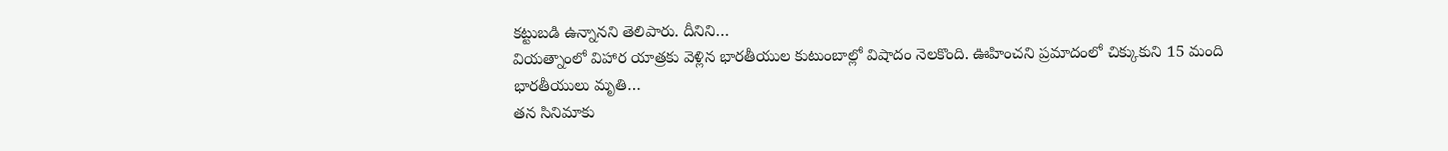కట్టుబడి ఉన్నానని తెలిపారు. దీనిని…
వియత్నాంలో విహార యాత్రకు వెళ్లిన భారతీయుల కుటుంబాల్లో విషాదం నెలకొంది. ఊహించని ప్రమాదంలో చిక్కుకుని 15 మంది భారతీయులు మృతి…
తన సినిమాకు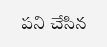పని చేసిన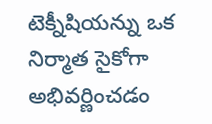టెక్నీషియన్ను ఒక నిర్మాత సైకోగా అభివర్ణించడం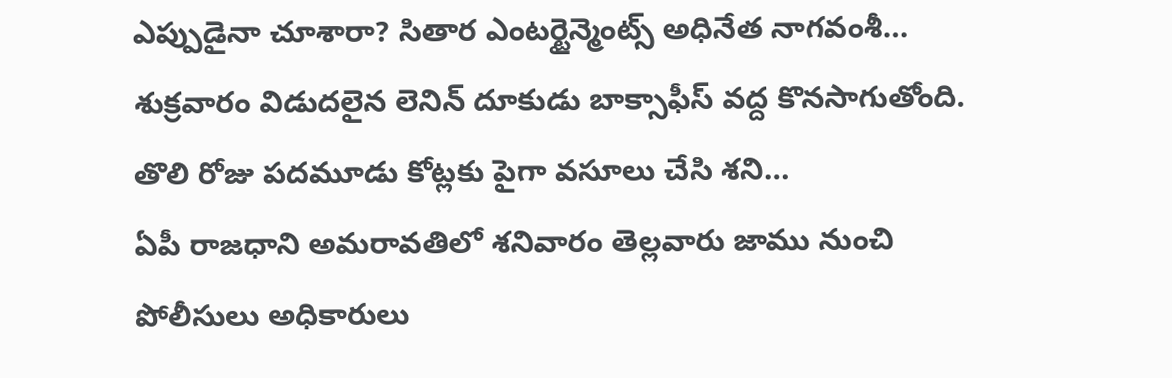ఎప్పుడైనా చూశారా? సితార ఎంటర్టైన్మెంట్స్ అధినేత నాగవంశీ…
శుక్రవారం విడుదలైన లెనిన్ దూకుడు బాక్సాఫీస్ వద్ద కొనసాగుతోంది. తొలి రోజు పదమూడు కోట్లకు పైగా వసూలు చేసి శని…
ఏపీ రాజధాని అమరావతిలో శనివారం తెల్లవారు జాము నుంచి పోలీసులు అధికారులు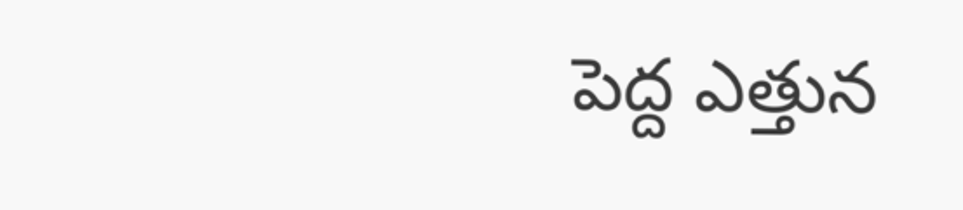పెద్ద ఎత్తున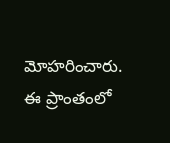మోహరించారు. ఈ ప్రాంతంలో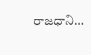రాజధాని…